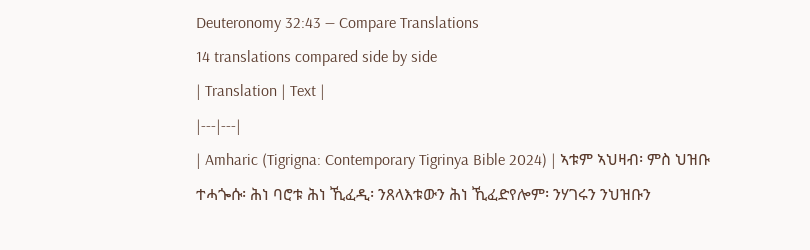Deuteronomy 32:43 — Compare Translations
14 translations compared side by side
| Translation | Text |
|---|---|
| Amharic (Tigrigna: Contemporary Tigrinya Bible 2024) | ኣቱም ኣህዛብ፡ ምስ ህዝቡ ተሓጐሱ፡ ሕነ ባሮቱ ሕነ ኺፈዲ፡ ንጸላእቱውን ሕነ ኺፈድየሎም፡ ንሃገሩን ንህዝቡን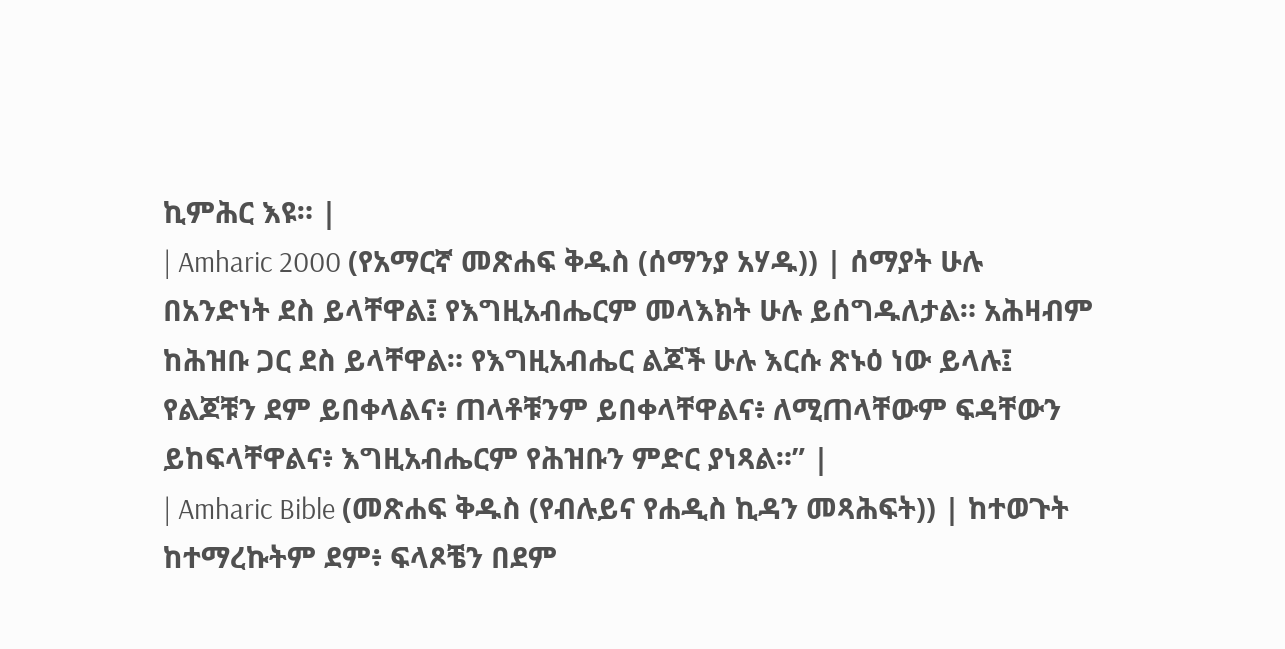ኪምሕር እዩ። |
| Amharic 2000 (የአማርኛ መጽሐፍ ቅዱስ (ሰማንያ አሃዱ)) | ሰማያት ሁሉ በአንድነት ደስ ይላቸዋል፤ የእግዚአብሔርም መላእክት ሁሉ ይሰግዱለታል። አሕዛብም ከሕዝቡ ጋር ደስ ይላቸዋል። የእግዚአብሔር ልጆች ሁሉ እርሱ ጽኑዕ ነው ይላሉ፤ የልጆቹን ደም ይበቀላልና፥ ጠላቶቹንም ይበቀላቸዋልና፥ ለሚጠላቸውም ፍዳቸውን ይከፍላቸዋልና፥ እግዚአብሔርም የሕዝቡን ምድር ያነጻል።” |
| Amharic Bible (መጽሐፍ ቅዱስ (የብሉይና የሐዲስ ኪዳን መጻሕፍት)) | ከተወጉት ከተማረኩትም ደም፥ ፍላጾቼን በደም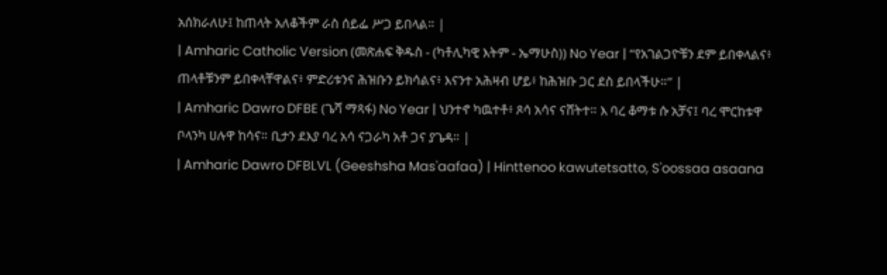አሰክራለሁ፤ ከጠላት አለቆችም ራስ ሰይፌ ሥጋ ይበላል። |
| Amharic Catholic Version (መጽሐፍ ቅዱስ - (ካቶሊካዊ እትም - ኤማሁስ)) No Year | “የአገልጋዮቹን ደም ይበቀላልና፥ ጠላቶቹንም ይበቀላቸዋልና፥ ምድሪቱንና ሕዝቡን ይክሳልና፥ እናንተ አሕዛብ ሆይ፥ ከሕዝቡ ጋር ደስ ይበላችሁ።” |
| Amharic Dawro DFBE (ጌሻ ማጻፋ) No Year | ህንተኖ ካዉተቶ፥ ጾሳ አሳና ናሸትተ። እ ባረ ቆማቱ ሱ አቻና፤ ባረ ሞርከቱዋ ቦላንካ ሀሉዋ ከሳና። ቢታን ደእያ ባረ አሳ ናጋራካ አቶ ጋና ያጌዳ። |
| Amharic Dawro DFBLVL (Geeshsha Mas'aafaa) | Hinttenoo kawutetsatto, S'oossaa asaana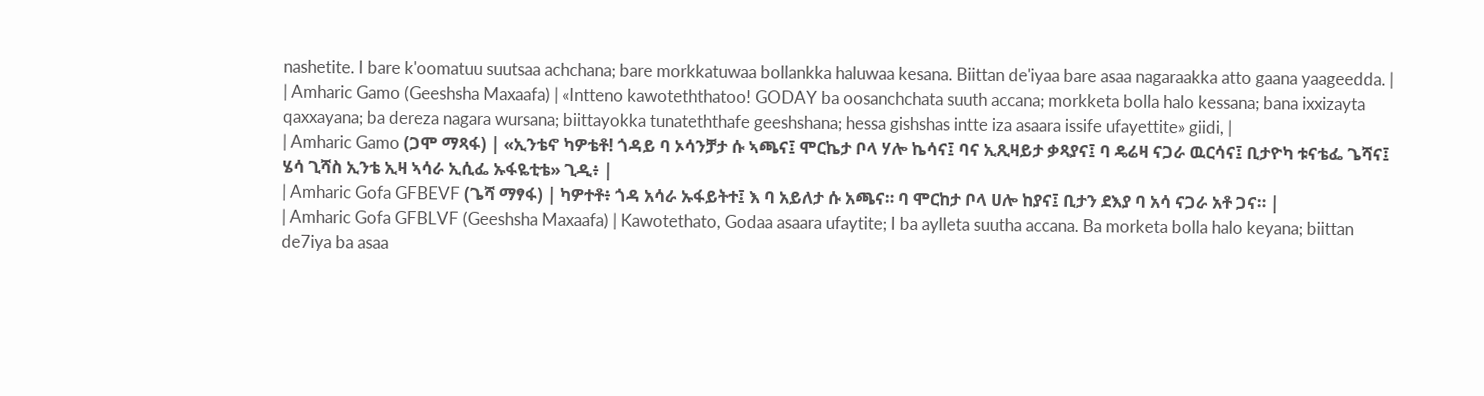nashetite. I bare k'oomatuu suutsaa achchana; bare morkkatuwaa bollankka haluwaa kesana. Biittan de'iyaa bare asaa nagaraakka atto gaana yaageedda. |
| Amharic Gamo (Geeshsha Maxaafa) | «Intteno kawoteththatoo! GODAY ba oosanchchata suuth accana; morkketa bolla halo kessana; bana ixxizayta qaxxayana; ba dereza nagara wursana; biittayokka tunateththafe geeshshana; hessa gishshas intte iza asaara issife ufayettite» giidi, |
| Amharic Gamo (ጋሞ ማጻፋ) | «ኢንቴኖ ካዎቴቶ! ጎዳይ ባ ኦሳንቻታ ሱ ኣጫና፤ ሞርኬታ ቦላ ሃሎ ኬሳና፤ ባና ኢጺዛይታ ቃጻያና፤ ባ ዴሬዛ ናጋራ ዉርሳና፤ ቢታዮካ ቱናቴፌ ጌሻና፤ ሄሳ ጊሻስ ኢንቴ ኢዛ ኣሳራ ኢሲፌ ኡፋዬቲቴ» ጊዲ፥ |
| Amharic Gofa GFBEVF (ጌሻ ማፃፋ) | ካዎተቶ፥ ጎዳ አሳራ ኡፋይትተ፤ እ ባ አይለታ ሱ አጫና። ባ ሞርከታ ቦላ ሀሎ ከያና፤ ቢታን ደእያ ባ አሳ ናጋራ አቶ ጋና። |
| Amharic Gofa GFBLVF (Geeshsha Maxaafa) | Kawotethato, Godaa asaara ufaytite; I ba aylleta suutha accana. Ba morketa bolla halo keyana; biittan de7iya ba asaa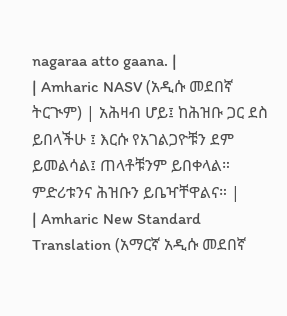nagaraa atto gaana. |
| Amharic NASV (አዲሱ መደበኛ ትርጒም) | አሕዛብ ሆይ፤ ከሕዝቡ ጋር ደስ ይበላችሁ ፤ እርሱ የአገልጋዮቹን ደም ይመልሳል፤ ጠላቶቹንም ይበቀላል። ምድሪቱንና ሕዝቡን ይቤዣቸዋልና። |
| Amharic New Standard Translation (አማርኛ አዲሱ መደበኛ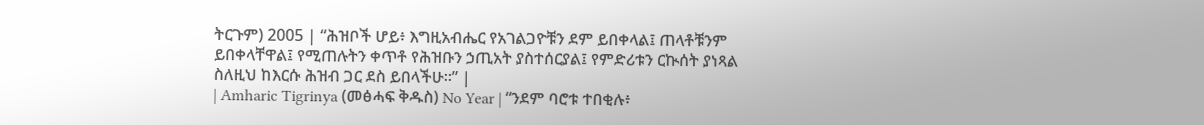ትርጉም) 2005 | “ሕዝቦች ሆይ፥ እግዚአብሔር የአገልጋዮቹን ደም ይበቀላል፤ ጠላቶቹንም ይበቀላቸዋል፤ የሚጠሉትን ቀጥቶ የሕዝቡን ኃጢአት ያስተሰርያል፤ የምድሪቱን ርኲሰት ያነጻል ስለዚህ ከእርሱ ሕዝብ ጋር ደስ ይበላችሁ።” |
| Amharic Tigrinya (መፅሓፍ ቅዱስ) No Year | “ንደም ባሮቱ ተበቂሉ፥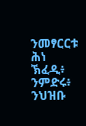ንመፃርርቱ ሕነ ኽፈዲ፥ ንምድሩ፥ ንህዝቡ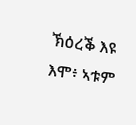ኽዕረቕ እዩ እሞ፥ ኣቱም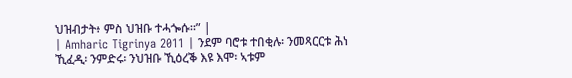ህዝብታት፥ ምስ ህዝቡ ተሓጐሱ።” |
| Amharic Tigrinya 2011 | ንደም ባሮቱ ተበቂሉ፡ ንመጻርርቱ ሕነ ኺፈዲ፡ ንምድሩ፡ ንህዝቡ ኺዕረቕ እዩ እሞ፡ ኣቱም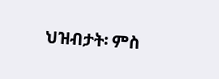ህዝብታት፡ ምስ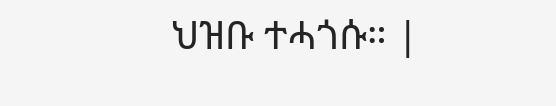ህዝቡ ተሓጎሱ። |